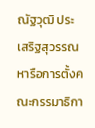ณัฐวุฒิ ประเสริฐสุวรรณ หารือการตั้งคณะกรรมาธิกา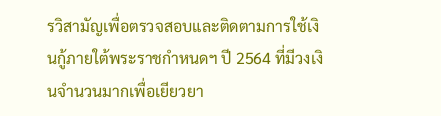รวิสามัญเพื่อตรวจสอบและติดตามการใช้เงินกู้ภายใต้พระราชกำหนดฯ ปี 2564 ที่มีวงเงินจำนวนมากเพื่อเยียวยา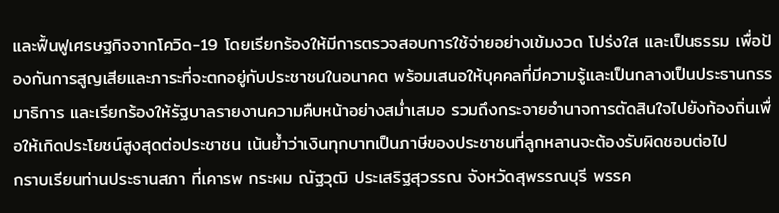และฟื้นฟูเศรษฐกิจจากโควิด-19 โดยเรียกร้องให้มีการตรวจสอบการใช้จ่ายอย่างเข้มงวด โปร่งใส และเป็นธรรม เพื่อป้องกันการสูญเสียและภาระที่จะตกอยู่กับประชาชนในอนาคต พร้อมเสนอให้บุคคลที่มีความรู้และเป็นกลางเป็นประธานกรรมาธิการ และเรียกร้องให้รัฐบาลรายงานความคืบหน้าอย่างสม่ำเสมอ รวมถึงกระจายอำนาจการตัดสินใจไปยังท้องถิ่นเพื่อให้เกิดประโยชน์สูงสุดต่อประชาชน เน้นย้ำว่าเงินทุกบาทเป็นภาษีของประชาชนที่ลูกหลานจะต้องรับผิดชอบต่อไป
กราบเรียนท่านประธานสภา ที่เคารพ กระผม ณัฐวุฒิ ประเสริฐสุวรรณ จังหวัดสุพรรณบุรี พรรค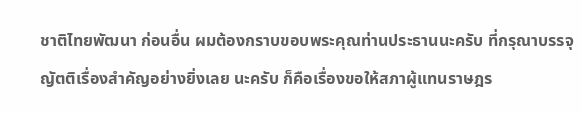ชาติไทยพัฒนา ก่อนอื่น ผมต้องกราบขอบพระคุณท่านประธานนะครับ ที่กรุณาบรรจุญัตติเรื่องสำคัญอย่างยิ่งเลย นะครับ ก็คือเรื่องขอให้สภาผู้แทนราษฎร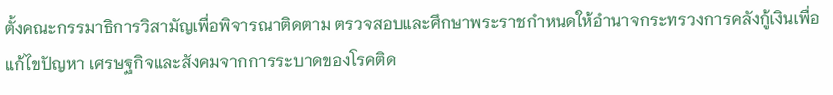ตั้งคณะกรรมาธิการวิสามัญเพื่อพิจารณาติดตาม ตรวจสอบและศึกษาพระราชกำหนดให้อำนาจกระทรวงการคลังกู้เงินเพื่อแก้ไขปัญหา เศรษฐกิจและสังคมจากการระบาดของโรคติด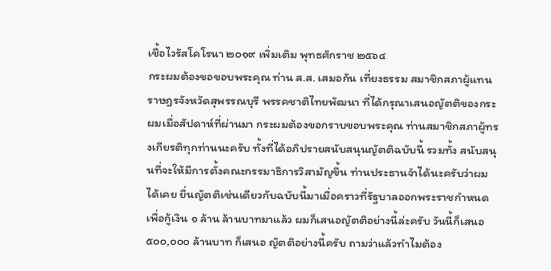เชื้อไวรัสโคโรนา ๒๐๑๙ เพิ่มเติม พุทธศักราช ๒๕๖๔
กระผมต้องขอขอบพระคุณ ท่าน ส.ส. เสมอกัน เที่ยงธรรม สมาชิกสภาผู้แทนราษฎรจังหวัดสุพรรณบุรี พรรคชาติไทยพัฒนา ที่ได้กรุณาเสนอญัตติของกระผมเมื่อสัปดาห์ที่ผ่านมา กระผมต้องขอกราบขอบพระคุณ ท่านสมาชิกสภาผู้ทรงเกียรติทุกท่านนะครับ ทั้งที่ได้อภิปรายสนับสนุนญัตติฉบับนี้ รวมทั้ง สนับสนุนที่จะให้มีการตั้งคณะกรรมาธิการวิสามัญขึ้น ท่านประธานจำได้นะครับว่าผมได้เคย ยื่นญัตติเช่นเดียวกับฉบับนี้มาเมื่อคราวที่รัฐบาลออกพระราชกำหนดเพื่อกู้เงิน ๑ ล้าน ล้านบาทมาแล้ว ผมก็เสนอญัตติอย่างนี้ล่ะครับ วันนี้ก็เสนอ ๕๐๐,๐๐๐ ล้านบาท ก็เสนอ ญัตติอย่างนี้ครับ ถามว่าแล้วทำไมต้อง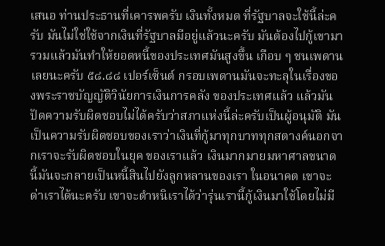เสนอ ท่านประธานที่เคารพครับ เงินทั้งหมด ที่รัฐบาลจะใช้นี้ล่ะครับ มันไม่ใช่ใช้จากเงินที่รัฐบาลมีอยู่แล้วนะครับ มันต้องไปกู้เขามา รวมแล้วมันทำให้ยอดหนี้ของประเทศมันสูงขึ้น เกือบ ๆ ชนเพดานเลยนะครับ ๕๘.๘๘ เปอร์เซ็นต์ กรอบเพดานมันจะทะลุในเรื่องของพระราชบัญญัติวินัยการเงินการคลัง ของประเทศแล้ว แล้วมันปัดความรับผิดชอบไม่ได้ครับว่าสภาแห่งนี้ล่ะครับเป็นผู้อนุมัติ มันเป็นความรับผิดชอบของเราว่าเงินที่กู้มาทุกบาททุกสตางค์นอกจากเราจะรับผิดชอบในยุค ของเราแล้ว เงินมากมายมหาศาลขนาดนี้มันจะกลายเป็นหนี้สินไปยังลูกหลานของเรา ในอนาคต เขาจะด่าเราได้นะครับ เขาจะตำหนิเราได้ว่ารุ่นเรานี้กู้เงินมาใช้โดยไม่มี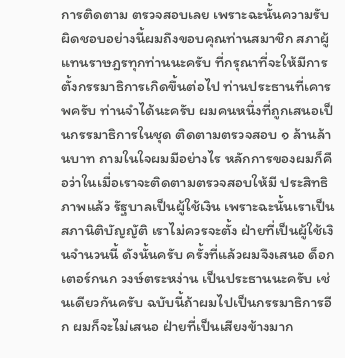การติดตาม ตรวจสอบเลย เพราะฉะนั้นความรับผิดชอบอย่างนี้ผมถึงขอบคุณท่านสมาชิก สภาผู้แทนราษฎรทุกท่านนะครับ ที่กรุณาที่จะให้มีการตั้งกรรมาธิการเกิดขึ้นต่อไป ท่านประธานที่เคารพครับ ท่านจำได้นะครับ ผมคนหนึ่งที่ถูกเสนอเป็นกรรมาธิการในชุด ติดตามตรวจสอบ ๑ ล้านล้านบาท ถามในใจผมมีอย่างไร หลักการของผมก็คือว่าในเมื่อเราจะติดตามตรวจสอบให้มี ประสิทธิภาพแล้ว รัฐบาลเป็นผู้ใช้เงิน เพราะฉะนั้นเราเป็นสภานิติบัญญัติ เราไม่ควรจะตั้ง ฝ่ายที่เป็นผู้ใช้เงินจำนวนนี้ ดังนั้นครับ ครั้งที่แล้วผมจึงเสนอ ด็อกเตอร์กนก วงษ์ตระหง่าน เป็นประธานนะครับ เช่นเดียวกันครับ ฉบับนี้ถ้าผมไปเป็นกรรมาธิการอีก ผมก็จะไม่เสนอ ฝ่ายที่เป็นเสียงข้างมาก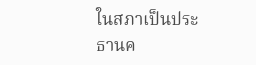ในสภาเป็นประธานค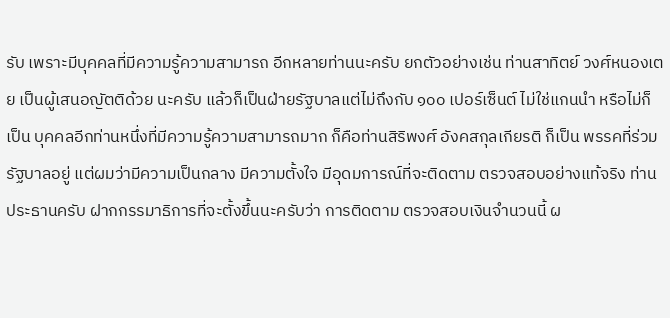รับ เพราะมีบุคคลที่มีความรู้ความสามารถ อีกหลายท่านนะครับ ยกตัวอย่างเช่น ท่านสาทิตย์ วงศ์หนองเตย เป็นผู้เสนอญัตติด้วย นะครับ แล้วก็เป็นฝ่ายรัฐบาลแต่ไม่ถึงกับ ๑๐๐ เปอร์เซ็นต์ ไม่ใช่แกนนำ หรือไม่ก็เป็น บุคคลอีกท่านหนึ่งที่มีความรู้ความสามารถมาก ก็คือท่านสิริพงศ์ อังคสกุลเกียรติ ก็เป็น พรรคที่ร่วมรัฐบาลอยู่ แต่ผมว่ามีความเป็นกลาง มีความตั้งใจ มีอุดมการณ์ที่จะติดตาม ตรวจสอบอย่างแท้จริง ท่านประธานครับ ฝากกรรมาธิการที่จะตั้งขึ้นนะครับว่า การติดตาม ตรวจสอบเงินจำนวนนี้ ผ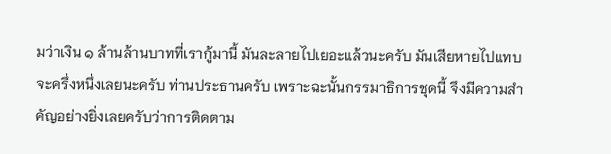มว่าเงิน ๑ ล้านล้านบาทที่เรากู้มานี้ มันละลายไปเยอะแล้วนะครับ มันเสียหายไปแทบจะครึ่งหนึ่งเลยนะครับ ท่านประธานครับ เพราะฉะนั้นกรรมาธิการชุดนี้ จึงมีความสำคัญอย่างยิ่งเลยครับว่าการติดตาม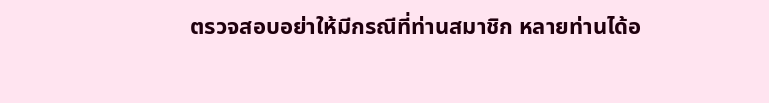ตรวจสอบอย่าให้มีกรณีที่ท่านสมาชิก หลายท่านได้อ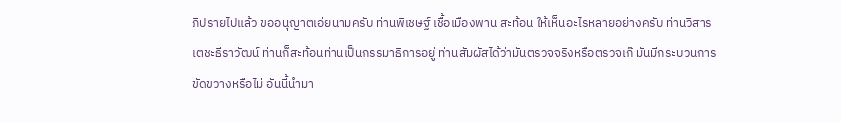ภิปรายไปแล้ว ขออนุญาตเอ่ยนามครับ ท่านพิเชษฐ์ เชื้อเมืองพาน สะท้อน ให้เห็นอะไรหลายอย่างครับ ท่านวิสาร เตชะธีราวัฒน์ ท่านก็สะท้อนท่านเป็นกรรมาธิการอยู่ ท่านสัมผัสได้ว่ามันตรวจจริงหรือตรวจเก๊ มันมีกระบวนการขัดขวางหรือไม่ อันนี้นำมา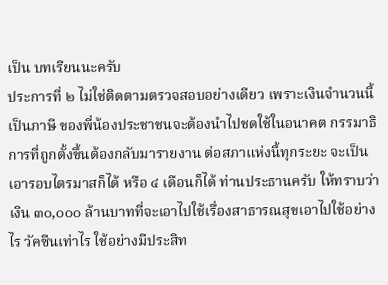เป็น บทเรียนนะครับ
ประการที่ ๒ ไม่ใช่ติดตามตรวจสอบอย่างเดียว เพราะเงินจำนวนนี้เป็นภาษี ของพี่น้องประชาชนจะต้องนำไปชดใช้ในอนาคต กรรมาธิการที่ถูกตั้งขึ้นต้องกลับมารายงาน ต่อสภาแห่งนี้ทุกระยะ จะเป็นเอารอบไตรมาสก็ได้ หรือ ๔ เดือนก็ได้ ท่านประธานครับ ให้ทราบว่าเงิน ๓๐,๐๐๐ ล้านบาทที่จะเอาไปใช้เรื่องสาธารณสุขเอาไปใช้อย่างไร วัคซีนเท่าไร ใช้อย่างมีประสิท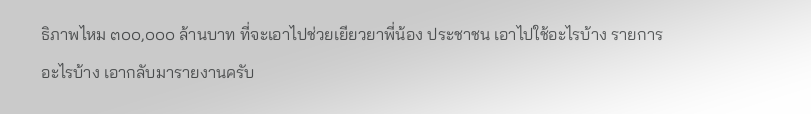ธิภาพไหม ๓๐๐,๐๐๐ ล้านบาท ที่จะเอาไปช่วยเยียวยาพี่น้อง ประชาชน เอาไปใช้อะไรบ้าง รายการอะไรบ้าง เอากลับมารายงานครับ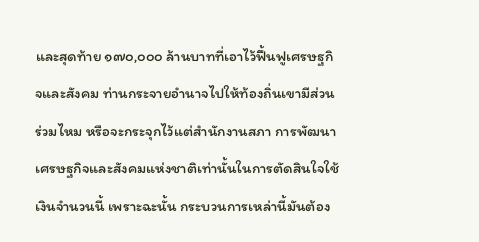และสุดท้าย ๑๗๐,๐๐๐ ล้านบาทที่เอาไว้ฟื้นฟูเศรษฐกิจและสังคม ท่านกระจายอำนาจไปให้ท้องถิ่นเขามีส่วนร่วมไหม หรือจะกระจุกไว้แต่สำนักงานสภา การพัฒนาเศรษฐกิจและสังคมแห่งชาติเท่านั้นในการตัดสินใจใช้เงินจำนวนนี้ เพราะฉะนั้น กระบวนการเหล่านี้มันต้อง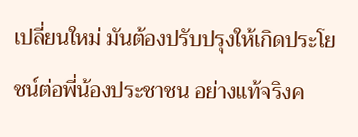เปลี่ยนใหม่ มันต้องปรับปรุงให้เกิดประโยชน์ต่อพี่น้องประชาชน อย่างแท้จริงค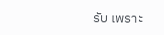รับ เพราะ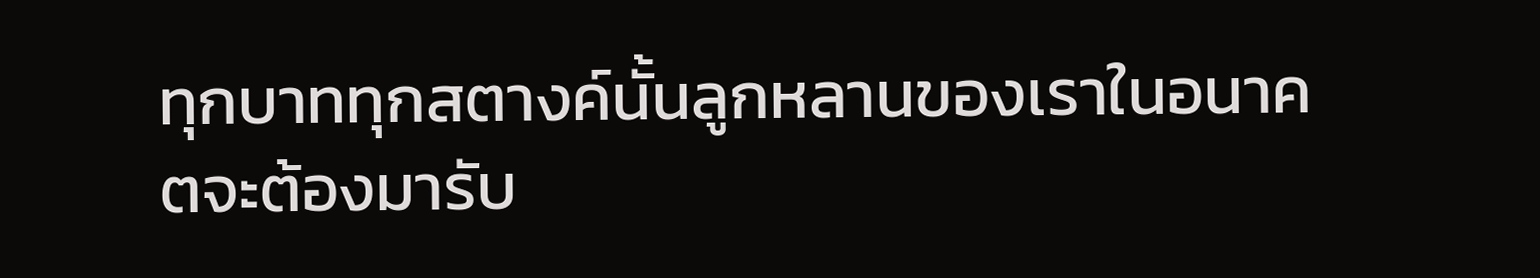ทุกบาททุกสตางค์นั้นลูกหลานของเราในอนาคตจะต้องมารับ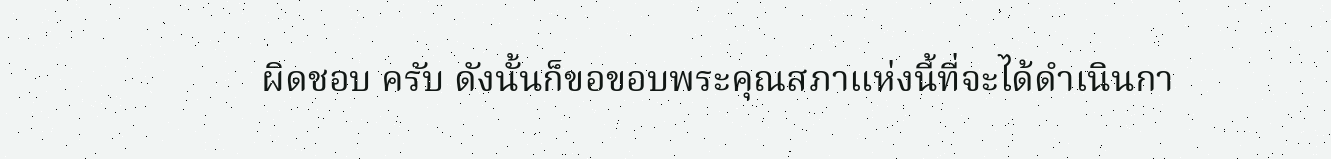ผิดชอบ ครับ ดังนั้นก็ขอขอบพระคุณสภาแห่งนี้ที่จะได้ดำเนินกา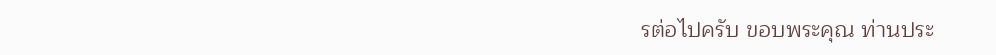รต่อไปครับ ขอบพระคุณ ท่านประ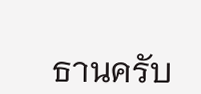ธานครับ